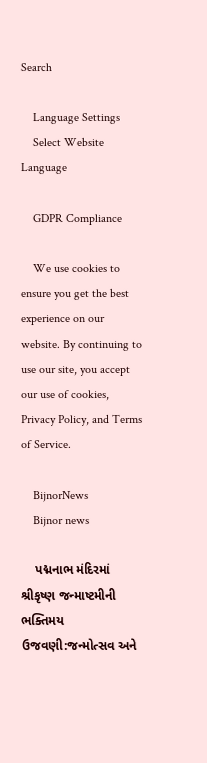Search

    Language Settings
    Select Website Language

    GDPR Compliance

    We use cookies to ensure you get the best experience on our website. By continuing to use our site, you accept our use of cookies, Privacy Policy, and Terms of Service.

    BijnorNews
    Bijnor news

    પદ્મનાભ મંદિરમાં શ્રીકૃષ્ણ જન્માષ્ટમીની ભક્તિમય ઉજવણી:જન્મોત્સવ અને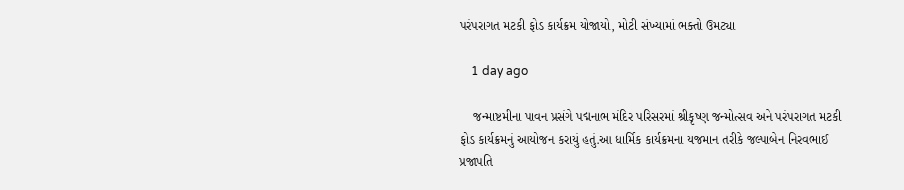પરંપરાગત મટકી ફોડ કાર્યક્રમ યોજાયો, મોટી સંખ્યામાં ભક્તો ઉમટ્યા

    1 day ago

    જન્માષ્ટમીના પાવન પ્રસંગે પદ્મનાભ મંદિર પરિસરમાં શ્રીકૃષ્ણ જન્મોત્સવ અને પરંપરાગત મટકી ફોડ કાર્યક્રમનું આયોજન કરાયું હતું.આ ધાર્મિક કાર્યક્રમના યજમાન તરીકે જલ્પાબેન નિરવભાઈ પ્રજાપતિ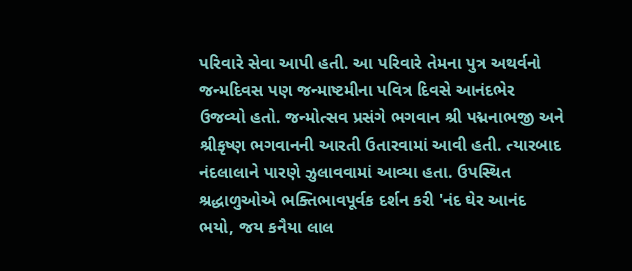પરિવારે સેવા આપી હતી. આ પરિવારે તેમના પુત્ર અથર્વનો જન્મદિવસ પણ જન્માષ્ટમીના પવિત્ર દિવસે આનંદભેર ઉજવ્યો હતો. જન્મોત્સવ પ્રસંગે ભગવાન શ્રી પદ્મનાભજી અને શ્રીકૃષ્ણ ભગવાનની આરતી ઉતારવામાં આવી હતી. ત્યારબાદ નંદલાલાને પારણે ઝુલાવવામાં આવ્યા હતા. ઉપસ્થિત શ્રદ્ધાળુઓએ ભક્તિભાવપૂર્વક દર્શન કરી 'નંદ ઘેર આનંદ ભયો, જય કનૈયા લાલ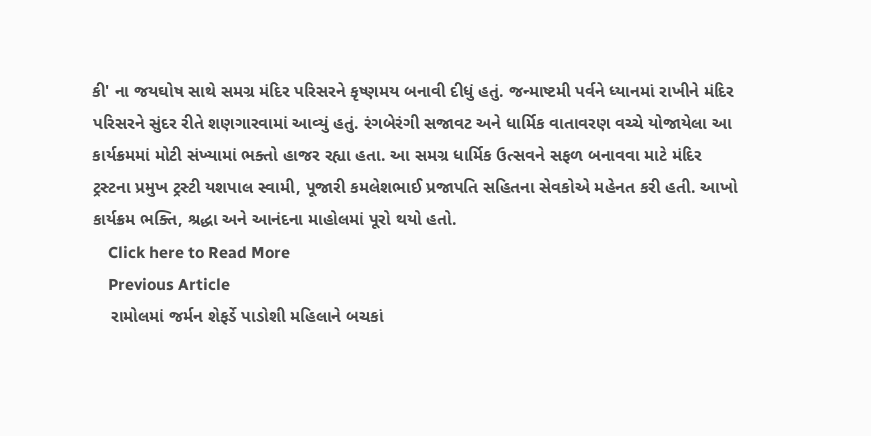કી' ના જયઘોષ સાથે સમગ્ર મંદિર પરિસરને કૃષ્ણમય બનાવી દીધું હતું. જન્માષ્ટમી પર્વને ધ્યાનમાં રાખીને મંદિર પરિસરને સુંદર રીતે શણગારવામાં આવ્યું હતું. રંગબેરંગી સજાવટ અને ધાર્મિક વાતાવરણ વચ્ચે યોજાયેલા આ કાર્યક્રમમાં મોટી સંખ્યામાં ભક્તો હાજર રહ્યા હતા. આ સમગ્ર ધાર્મિક ઉત્સવને સફળ બનાવવા માટે મંદિર ટ્રસ્ટના પ્રમુખ ટ્રસ્ટી યશપાલ સ્વામી, પૂજારી કમલેશભાઈ પ્રજાપતિ સહિતના સેવકોએ મહેનત કરી હતી. આખો કાર્યક્રમ ભક્તિ, શ્રદ્ધા અને આનંદના માહોલમાં પૂરો થયો હતો.
    Click here to Read More
    Previous Article
    રામોલમાં જર્મન શેફર્ડે પાડોશી મહિલાને બચકાં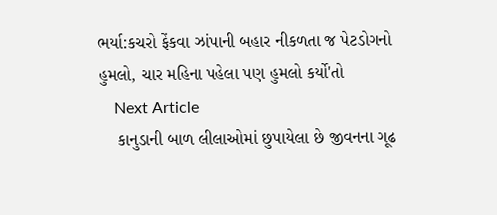ભર્યા:કચરો ફેંકવા ઝાંપાની બહાર નીકળતા જ પેટડોગનો હુમલો, ચાર મહિના પહેલા પણ હુમલો કર્યો'તો
    Next Article
    કાનુડાની બાળ લીલાઓમાં છુપાયેલા છે જીવનના ગૂઢ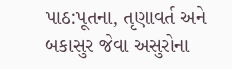પાઠ:પૂતના, તૃણાવર્ત અને બકાસુર જેવા અસુરોના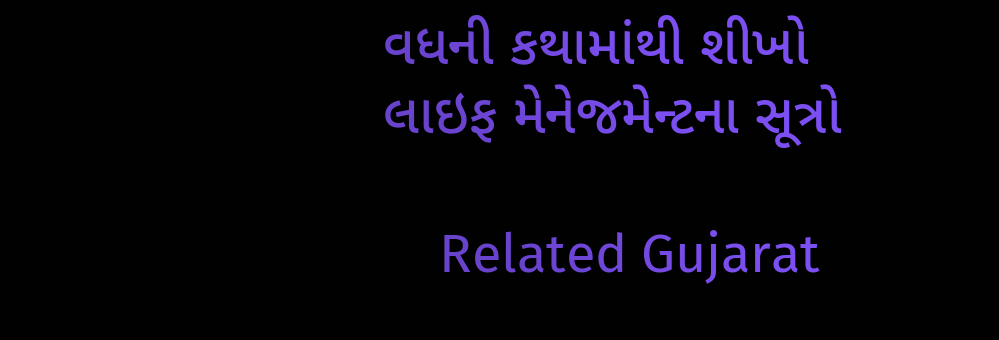વધની કથામાંથી શીખો લાઇફ મેનેજમેન્ટના સૂત્રો

    Related Gujarat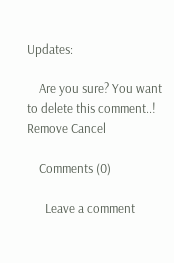Updates:

    Are you sure? You want to delete this comment..! Remove Cancel

    Comments (0)

      Leave a comment